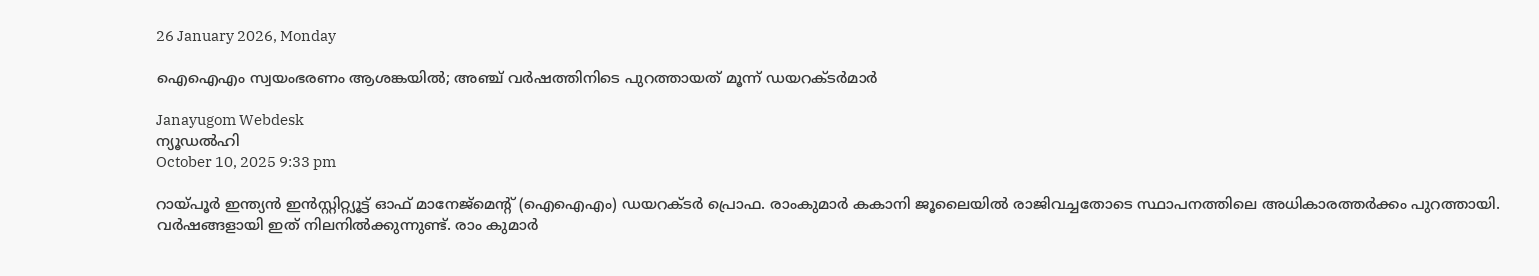26 January 2026, Monday

ഐഐഎം സ്വയംഭരണം ആശങ്കയില്‍; അഞ്ച് വര്‍ഷത്തിനിടെ പുറത്തായത് മൂന്ന് ഡയറക്ടര്‍മാര്‍

Janayugom Webdesk
ന്യൂഡല്‍ഹി
October 10, 2025 9:33 pm

റായ്പൂര്‍ ഇന്ത്യന്‍ ഇന്‍സ്റ്റിറ്റ്യൂട്ട് ഓഫ് മാനേജ്മെന്റ് (ഐഐഎം) ഡയറക്ടര്‍ പ്രൊഫ. രാംകുമാര്‍ കകാനി ജൂലൈയില്‍ രാജിവച്ചതോടെ സ്ഥാപനത്തിലെ അധികാരത്തര്‍ക്കം പുറത്തായി. വര്‍ഷങ്ങളായി ഇത് നിലനില്‍ക്കുന്നുണ്ട്. രാം കുമാര്‍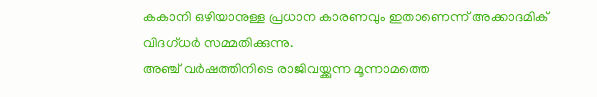കകാനി ഒഴിയാനുള്ള പ്രധാന കാരണവും ഇതാണെന്ന് അക്കാദമിക് വിദഗ്ധര്‍ സമ്മതിക്കുന്നു.
അഞ്ച് വര്‍ഷത്തിനിടെ രാജിവയ്ക്കുന്ന മൂന്നാമത്തെ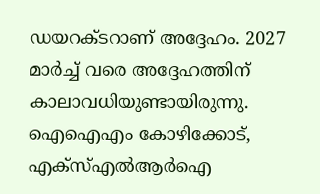ഡയറക്ടറാണ് അദ്ദേഹം. 2027 മാര്‍ച്ച് വരെ അദ്ദേഹത്തിന് കാലാവധിയുണ്ടായിരുന്നു. ഐഐഎം കോഴിക്കോട്, എക്സ്എല്‍ആര്‍ഐ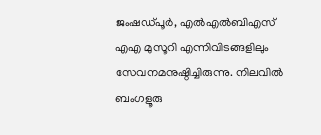ജംഷഡ്പൂര്‍, എല്‍എല്‍ബിഎസ് എഎ മുസൂറി എന്നിവിടങ്ങളിലും സേവനമനുഷ്ഠിച്ചിരുന്നു. നിലവില്‍ ബംഗളൂരു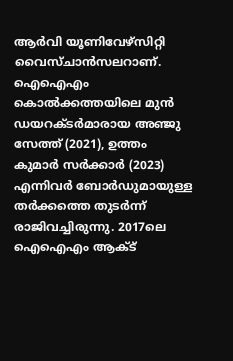ആര്‍വി യൂണിവേഴ‍്സിറ്റി വൈസ്ചാന്‍സലറാണ്.
ഐഐഎം കൊല്‍ക്കത്തയിലെ മുന്‍ ഡയറക്ടര്‍മാരായ അഞ്ജു സേത്ത് (2021), ഉത്തം കുമാര്‍ സര്‍ക്കാര്‍ (2023) എന്നിവര്‍ ബോര്‍ഡുമായുള്ള തര്‍ക്കത്തെ തുടര്‍ന്ന് രാജിവച്ചിരുന്നു. 2017ലെ ഐഐഎം ആക്ട്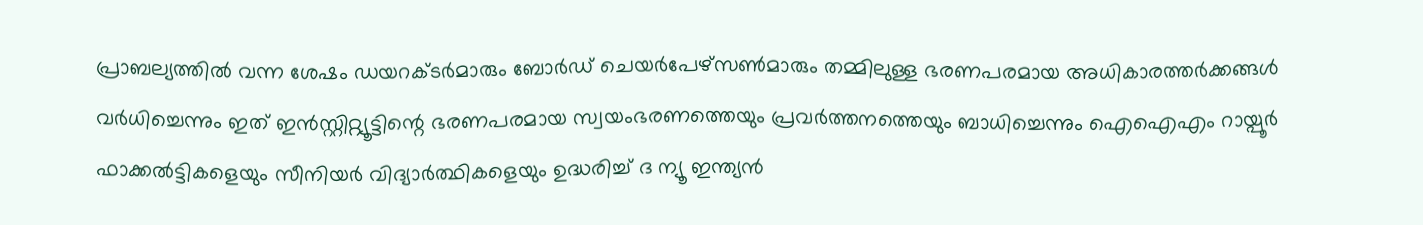പ്രാബല്യത്തില്‍ വന്ന ശേഷം ഡയറക്ടര്‍മാരും ബോര്‍ഡ് ചെയര്‍പേഴ്‍സണ്‍മാരും തമ്മിലുള്ള ഭരണപരമായ അധികാരത്തര്‍ക്കങ്ങള്‍ വര്‍ധിച്ചെന്നും ഇത് ഇന്‍സ്റ്റിറ്റ്യൂട്ടിന്റെ ഭരണപരമായ സ്വയംഭരണത്തെയും പ്രവര്‍ത്തനത്തെയും ബാധിച്ചെന്നും ഐഐഎം റായ്പൂര്‍ ഫാക്കല്‍ട്ടികളെയും സീനിയര്‍ വിദ്യാര്‍ത്ഥികളെയും ഉദ്ധരിച്ച് ദ ന്യൂ ഇന്ത്യന്‍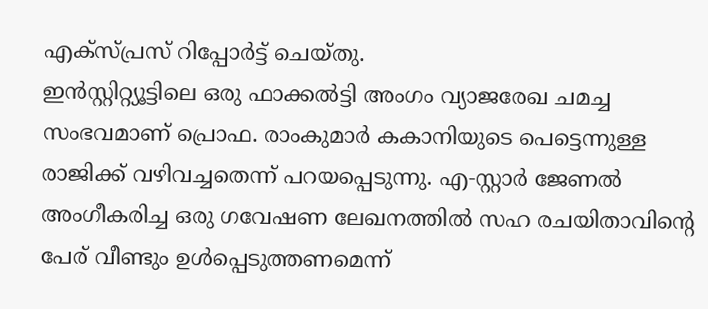എക്സ്പ്രസ് റിപ്പോര്‍ട്ട് ചെയ്തു.
ഇന്‍സ്റ്റിറ്റ്യൂട്ടിലെ ഒരു ഫാക്കല്‍ട്ടി അംഗം വ്യാജരേഖ ചമച്ച സംഭവമാണ് പ്രൊഫ. രാംകുമാര്‍ കകാനിയുടെ പെട്ടെന്നുള്ള രാജിക്ക് വഴിവച്ചതെന്ന് പറയപ്പെടുന്നു. എ‑സ്റ്റാര്‍ ജേണല്‍ അംഗീകരിച്ച ഒരു ഗവേഷണ ലേഖനത്തില്‍ സഹ രചയിതാവിന്റെ പേര് വീണ്ടും ഉള്‍പ്പെടുത്തണമെന്ന്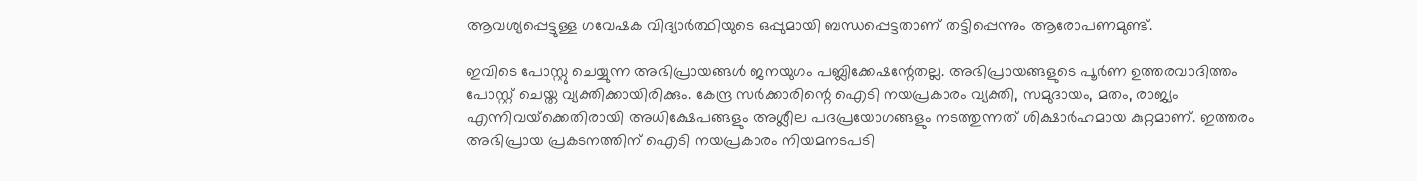ആവശ്യപ്പെട്ടുള്ള ഗവേഷക വിദ്യാര്‍ത്ഥിയുടെ ഒപ്പുമായി ബന്ധപ്പെട്ടതാണ് തട്ടിപ്പെന്നും ആരോപണമുണ്ട്.

ഇവിടെ പോസ്റ്റു ചെയ്യുന്ന അഭിപ്രായങ്ങള്‍ ജനയുഗം പബ്ലിക്കേഷന്റേതല്ല. അഭിപ്രായങ്ങളുടെ പൂര്‍ണ ഉത്തരവാദിത്തം പോസ്റ്റ് ചെയ്ത വ്യക്തിക്കായിരിക്കും. കേന്ദ്ര സര്‍ക്കാരിന്റെ ഐടി നയപ്രകാരം വ്യക്തി, സമുദായം, മതം, രാജ്യം എന്നിവയ്‌ക്കെതിരായി അധിക്ഷേപങ്ങളും അശ്ലീല പദപ്രയോഗങ്ങളും നടത്തുന്നത് ശിക്ഷാര്‍ഹമായ കുറ്റമാണ്. ഇത്തരം അഭിപ്രായ പ്രകടനത്തിന് ഐടി നയപ്രകാരം നിയമനടപടി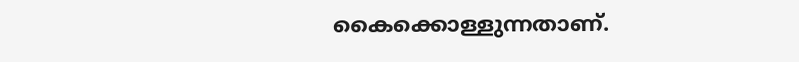കൈക്കൊള്ളുന്നതാണ്.